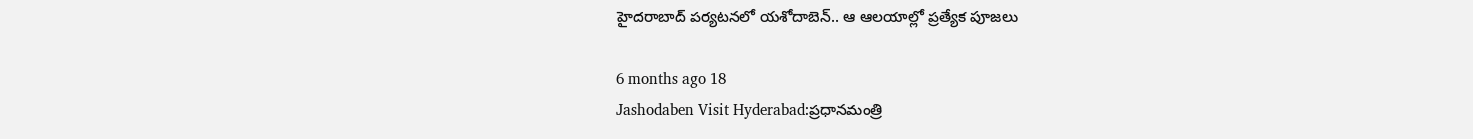హైదరాబాద్ పర్యటనలో యశోదాబెన్.. ఆ ఆలయాల్లో ప్రత్యేక పూజలు

6 months ago 18
Jashodaben Visit Hyderabad:ప్రధానమంత్రి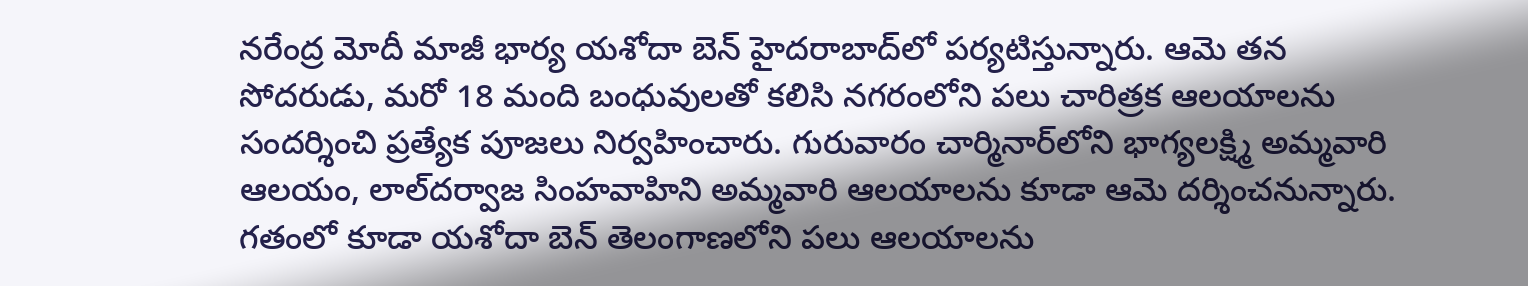నరేంద్ర మోదీ మాజీ భార్య యశోదా బెన్ హైదరాబాద్‌లో పర్యటిస్తున్నారు. ఆమె తన సోదరుడు, మరో 18 మంది బంధువులతో కలిసి నగరంలోని పలు చారిత్రక ఆలయాలను సందర్శించి ప్రత్యేక పూజలు నిర్వహించారు. గురువారం చార్మినార్‌లోని భాగ్యలక్ష్మి అమ్మవారి ఆలయం, లాల్‌దర్వాజ సింహవాహిని అమ్మవారి ఆలయాలను కూడా ఆమె దర్శించనున్నారు. గతంలో కూడా యశోదా బెన్ తెలంగాణలోని పలు ఆలయాలను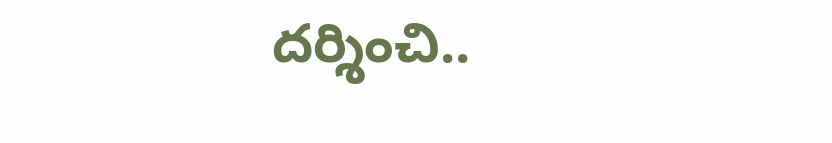దర్శించి..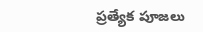ప్రత్యేక పూజలు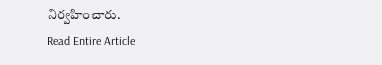నిర్వహించారు.
Read Entire Article